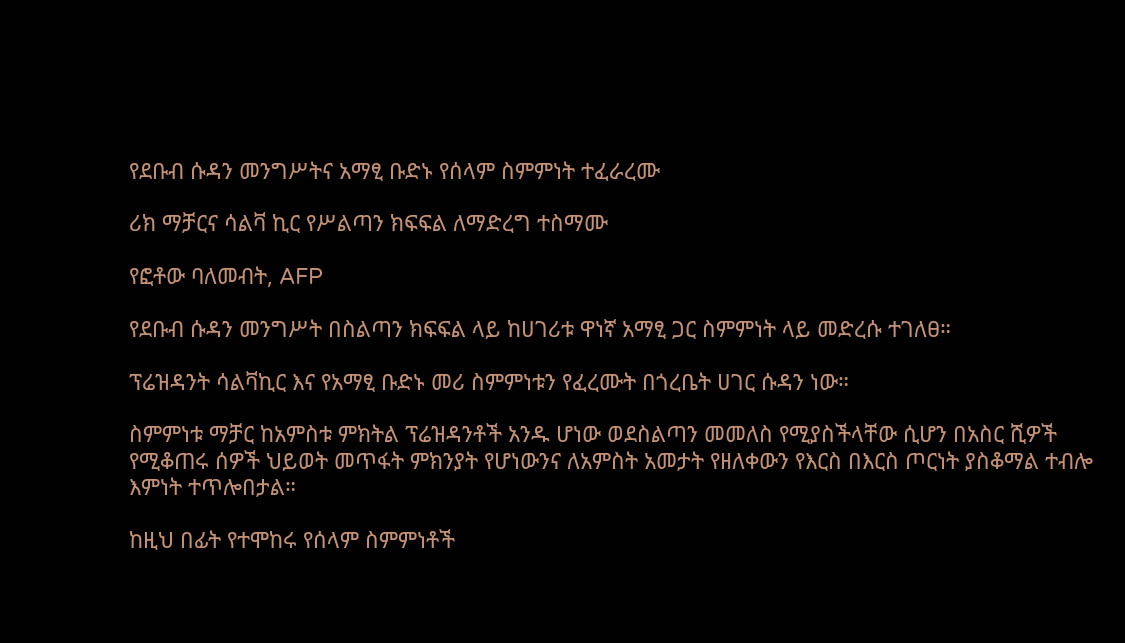የደቡብ ሱዳን መንግሥትና አማፂ ቡድኑ የሰላም ስምምነት ተፈራረሙ

ሪክ ማቻርና ሳልቫ ኪር የሥልጣን ክፍፍል ለማድረግ ተስማሙ

የፎቶው ባለመብት, AFP

የደቡብ ሱዳን መንግሥት በስልጣን ክፍፍል ላይ ከሀገሪቱ ዋነኛ አማፂ ጋር ስምምነት ላይ መድረሱ ተገለፀ።

ፕሬዝዳንት ሳልቫኪር እና የአማፂ ቡድኑ መሪ ስምምነቱን የፈረሙት በጎረቤት ሀገር ሱዳን ነው።

ስምምነቱ ማቻር ከአምስቱ ምክትል ፕሬዝዳንቶች አንዱ ሆነው ወደስልጣን መመለስ የሚያስችላቸው ሲሆን በአስር ሺዎች የሚቆጠሩ ሰዎች ህይወት መጥፋት ምክንያት የሆነውንና ለአምስት አመታት የዘለቀውን የእርስ በእርስ ጦርነት ያስቆማል ተብሎ እምነት ተጥሎበታል።

ከዚህ በፊት የተሞከሩ የሰላም ስምምነቶች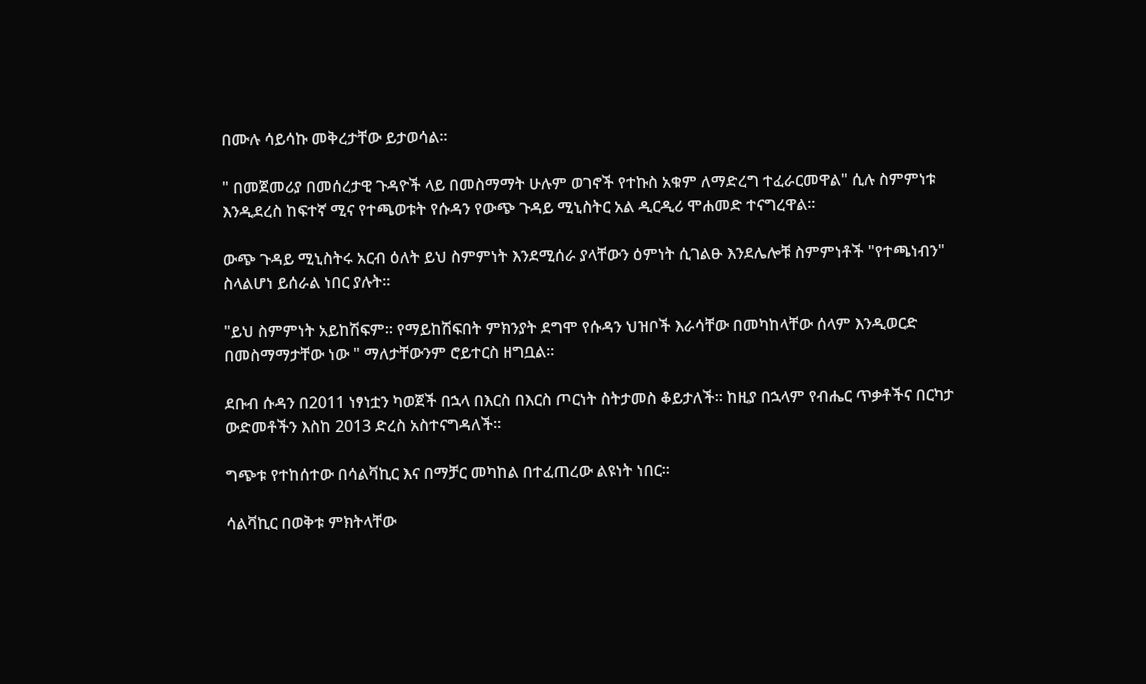በሙሉ ሳይሳኩ መቅረታቸው ይታወሳል።

" በመጀመሪያ በመሰረታዊ ጉዳዮች ላይ በመስማማት ሁሉም ወገኖች የተኩስ አቁም ለማድረግ ተፈራርመዋል" ሲሉ ስምምነቱ እንዲደረስ ከፍተኛ ሚና የተጫወቱት የሱዳን የውጭ ጉዳይ ሚኒስትር አል ዲርዲሪ ሞሐመድ ተናግረዋል።

ውጭ ጉዳይ ሚኒስትሩ አርብ ዕለት ይህ ስምምነት እንደሚሰራ ያላቸውን ዕምነት ሲገልፁ እንደሌሎቹ ስምምነቶች "የተጫነብን" ስላልሆነ ይሰራል ነበር ያሉት።

"ይህ ስምምነት አይከሽፍም። የማይከሽፍበት ምክንያት ደግሞ የሱዳን ህዝቦች እራሳቸው በመካከላቸው ሰላም እንዲወርድ በመስማማታቸው ነው " ማለታቸውንም ሮይተርስ ዘግቧል።

ደቡብ ሱዳን በ2011 ነፃነቷን ካወጀች በኋላ በእርስ በእርስ ጦርነት ስትታመስ ቆይታለች። ከዚያ በኋላም የብሔር ጥቃቶችና በርካታ ውድመቶችን እስከ 2013 ድረስ አስተናግዳለች።

ግጭቱ የተከሰተው በሳልቫኪር እና በማቻር መካከል በተፈጠረው ልዩነት ነበር።

ሳልቫኪር በወቅቱ ምክትላቸው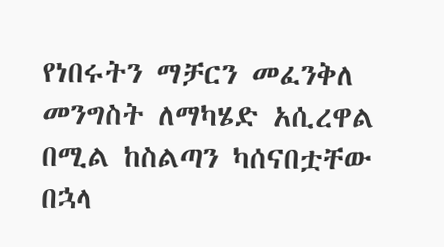የነበሩትን ማቻርን መፈንቅለ መንግስት ለማካሄድ አሲረዋል በሚል ከስልጣን ካሰናበቷቸው በኋላ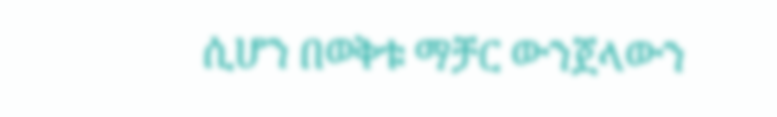ሲሆን በወቅቱ ማቻር ውንጀላውን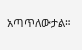አጣጥለውታል።